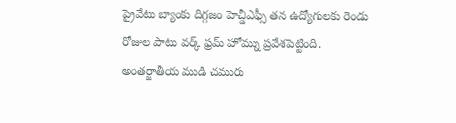ప్రైవేటు బ్యాంకు దిగ్గజం హెచ్డీఎఫ్సీ తన ఉద్యోగులకు రెండు రోజుల పాటు వర్క్ ఫ్రమ్ హోమ్ను ప్రవేశపెట్టింది. అంతర్జాతీయ ముడి చమురు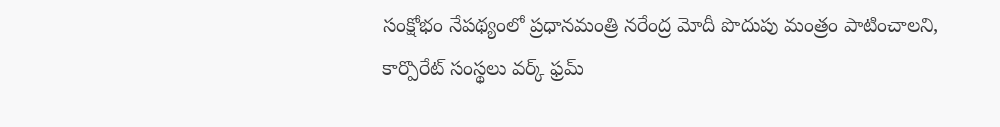సంక్షోభం నేపథ్యంలో ప్రధానమంత్రి నరేంద్ర మోదీ పొదుపు మంత్రం పాటించాలని, కార్పొరేట్ సంస్థలు వర్క్ ఫ్రమ్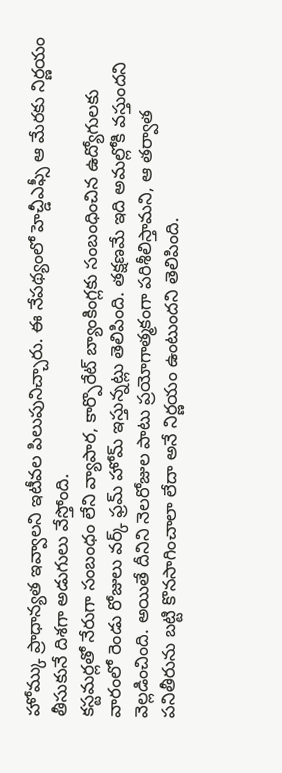హోమ్కు ప్రాధాన్యత ఇవ్వాలని ఇటీవల పిలుపునిచ్చారు. ఈ నేపథ్యంలో హెచ్డీఎఫ్సీ ఆ మేరకు నిర్ణయం తీసుకునే దిశగా అడుగులు వేస్తోంది.
కస్టమర్లతో నేరుగా సంబంధం లేని వ్యాపార, కార్పొరేట్ బ్యాంకింగ్లకు సంబంధించిన ఉద్యోగులకు వారంలో రెండు రోజులు వర్క్ ఫ్రమ్ హోమ్ ఇస్తున్నట్లు తెలిపింది. తక్షణమే ఇది అమల్లోకి వస్తుందని వెల్లడించింది. అయితే దీనిని నెలరోజుల పాటు ప్రయోగాత్మకంగా పరిశీలిస్తామని, ఆ తర్వాత పనితీరును బట్టి కొనసాగించాలా లేదా అనే నిర్ణయం ఉంటుందని తెలిపింది.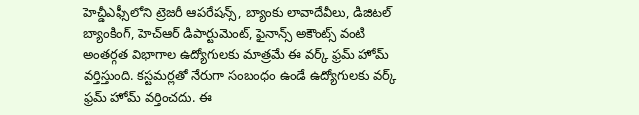హెచ్డీఎఫ్సీలోని ట్రెజరీ ఆపరేషన్స్, బ్యాంకు లావాదేవీలు, డిజిటల్ బ్యాంకింగ్, హెచ్ఆర్ డిపార్టుమెంట్, ఫైనాన్స్ అకౌంట్స్ వంటి అంతర్గత విభాగాల ఉద్యోగులకు మాత్రమే ఈ వర్క్ ఫ్రమ్ హోమ్ వర్తిస్తుంది. కస్టమర్లతో నేరుగా సంబంధం ఉండే ఉద్యోగులకు వర్క్ ఫ్రమ్ హోమ్ వర్తించదు. ఈ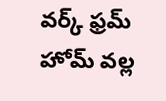వర్క్ ఫ్రమ్ హోమ్ వల్ల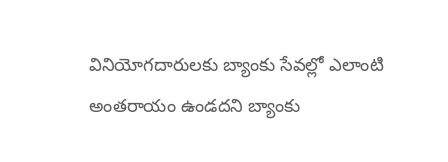వినియోగదారులకు బ్యాంకు సేవల్లో ఎలాంటి అంతరాయం ఉండదని బ్యాంకు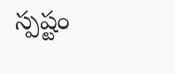స్పష్టం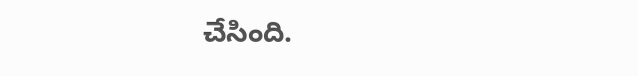చేసింది.